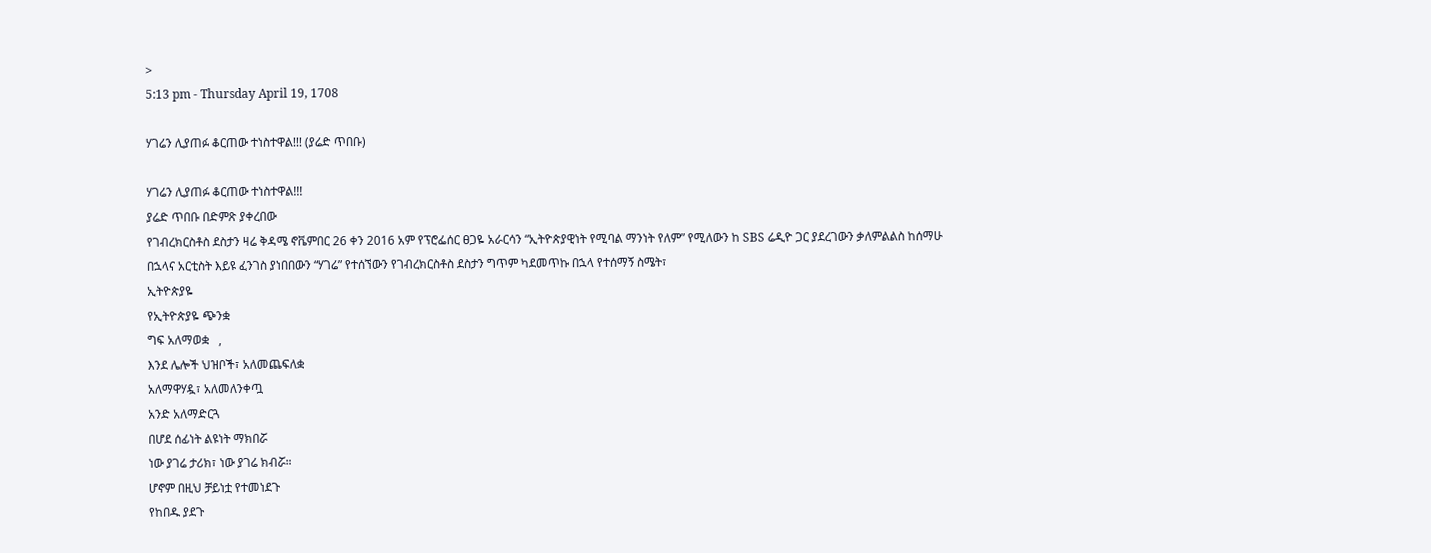>
5:13 pm - Thursday April 19, 1708

ሃገሬን ሊያጠፉ ቆርጠው ተነስተዋል!!! (ያሬድ ጥበቡ)

ሃገሬን ሊያጠፉ ቆርጠው ተነስተዋል!!!
ያሬድ ጥበቡ በድምጽ ያቀረበው
የገብረክርስቶስ ደስታን ዛሬ ቅዳሜ ኖቬምበር 26 ቀን 2016 አም የፕሮፌሰር ፀጋዬ አራርሳን “ኢትዮጵያዊነት የሚባል ማንነት የለም” የሚለውን ከ SBS ሬዲዮ ጋር ያደረገውን ቃለምልልስ ከሰማሁ በኋላና አርቲስት እይዩ ፈንገስ ያነበበውን “ሃገሬ” የተሰኘውን የገብረክርስቶስ ደስታን ግጥም ካደመጥኩ በኋላ የተሰማኝ ስሜት፣
ኢትዮጵያዬ
የኢትዮጵያዬ ጭንቋ
ግፍ አለማወቋ   ,
እንደ ሌሎች ህዝቦች፣ አለመጨፍለቋ
አለማዋሃዷ፣ አለመለንቀጧ
አንድ አለማድርጓ
በሆደ ሰፊነት ልዩነት ማክበሯ
ነው ያገሬ ታሪክ፣ ነው ያገሬ ክብሯ።
ሆኖም በዚህ ቻይነቷ የተመነደጉ
የከበዱ ያደጉ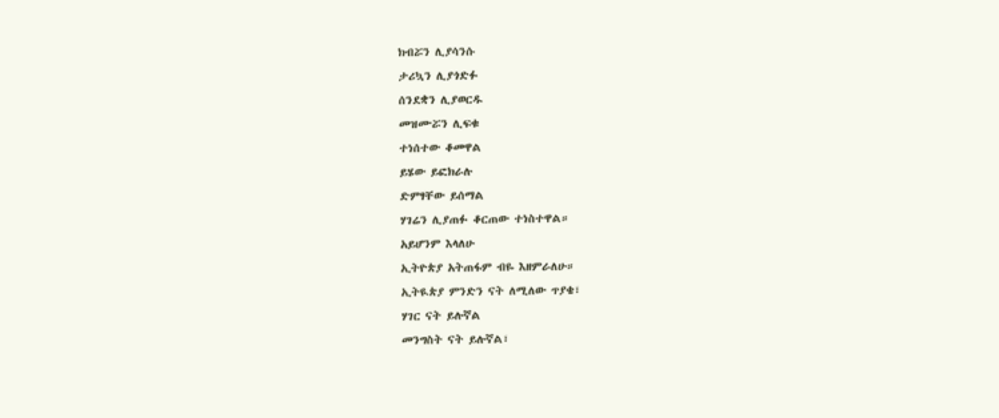ክብሯን ሊያሳንሱ
ታሪኳን ሊያጎድፉ
ሰንደቋን ሊያወርዱ
መዝሙሯን ሊፍቁ
ተነሰተው ቆመዋል
ይሄው ይፎክራሉ
ድምፃቸው ይሰማል
ሃገሬን ሊያጠፉ ቆርጠው ተነስተዋል።
አይሆንም እላለሁ
ኢትዮጵያ አትጠፋም ብዬ እዘምራለሁ።
ኢትዪጵያ ምንድን ናት ለሚለው ጥያቄ፣
ሃገር ናት ይሉኛል
መንግስት ናት ይሉኛል፣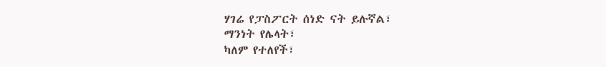ሃገሬ የፓስፖርት ሰነድ ናት ይሉኛል፣
ማንነት የሌላት፣
ካለም የተለየች፣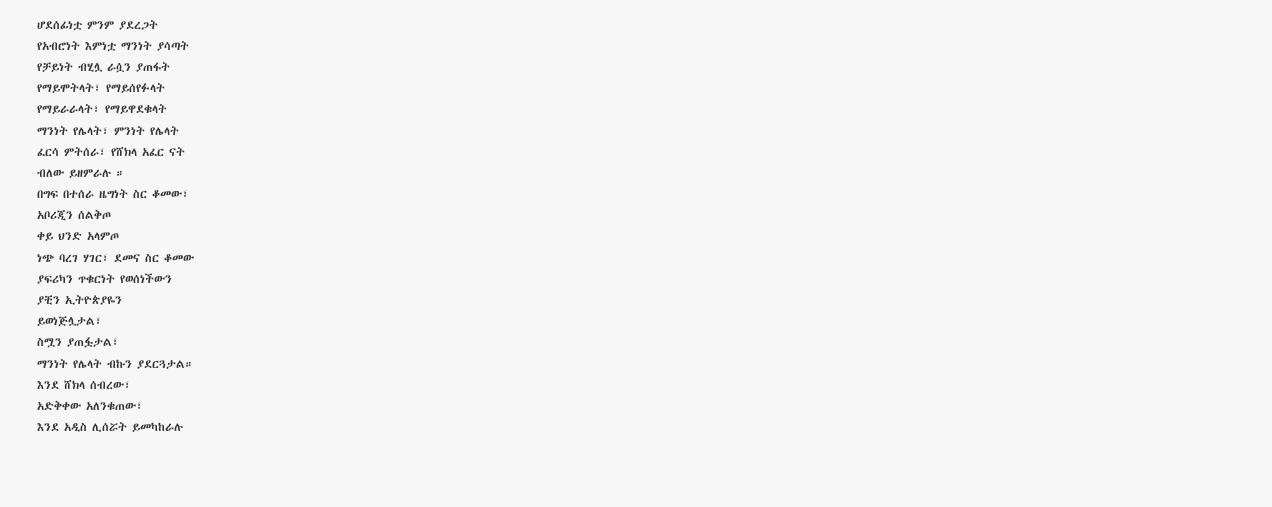ሆደሰፊነቷ ምንም ያደረጋት
የአብሮነት እምነቷ ማንነት ያሳጣት
የቻይነት ብሂሏ ራሷን ያጠፋት
የማይሞትላት፣ የማይሰየፉላት
የማይራራላት፣ የማይዋደቁላት
ማንነት የሌላት፣ ምንነት የሌላት
ፈርሳ ምትሰራ፣ የሸክላ አፈር ናት
ብለው ይዘምራሉ ።
በግፍ በተሰራ ዜግነት ስር ቆመው፣
አቦሪጂን ሰልቅጦ
ቀይ ህንድ አላምጦ
ነጭ ባረገ ሃገር፣ ደመና ስር ቆመው
ያፍሪካን ጥቁርነት የወሰነችውን
ያቺን ኢትዮጵያዬን
ይወነጅሏታል፣
ስሟን ያጠፏታል፣
ማንነት የሌላት ብኩን ያደርጓታል።
እንደ ሸክላ ሰብረው፣
አድቅቀው አለንቁጠው፣
እንደ አዲስ ሊሰሯት ይመካከራሉ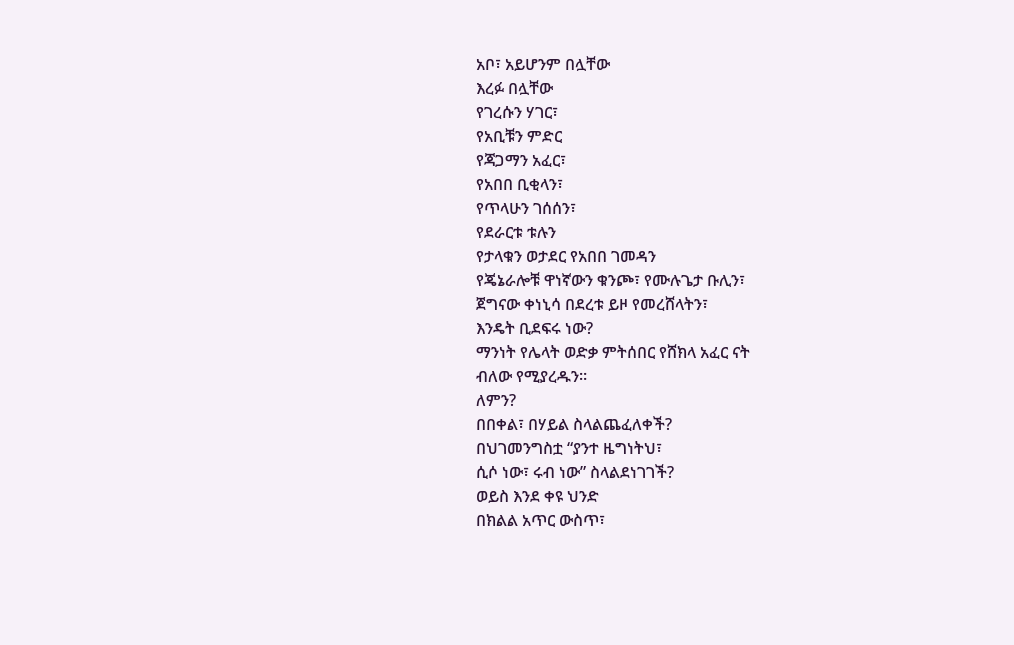አቦ፣ አይሆንም በሏቸው
እረፉ በሏቸው
የገረሱን ሃገር፣
የአቢቹን ምድር
የጃጋማን አፈር፣
የአበበ ቢቂላን፣
የጥላሁን ገሰሰን፣
የደራርቱ ቱሉን
የታላቁን ወታደር የአበበ ገመዳን
የጄኔራሎቹ ዋነኛውን ቁንጮ፣ የሙሉጌታ ቡሊን፣
ጀግናው ቀነኒሳ በደረቱ ይዞ የመረሸላትን፣
እንዴት ቢደፍሩ ነው?
ማንነት የሌላት ወድቃ ምትሰበር የሸክላ አፈር ናት
ብለው የሚያረዱን።
ለምን?
በበቀል፣ በሃይል ስላልጨፈለቀች?
በህገመንግስቷ “ያንተ ዜግነትህ፣
ሲሶ ነው፣ ሩብ ነው” ስላልደነገገች?
ወይስ እንደ ቀዩ ህንድ
በክልል አጥር ውስጥ፣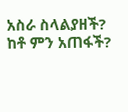አስራ ስላልያዘች?
ከቶ ምን አጠፋች?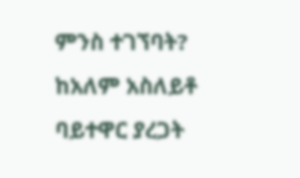ምንስ ተገኘባት?
ከአለም አስለይቶ ባይተዋር ያረጋት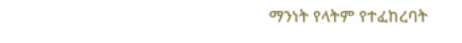ማንነት የላትም የተፈከረባት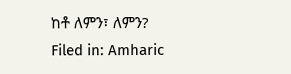ከቶ ለምን፣ ለምን?
Filed in: Amharic